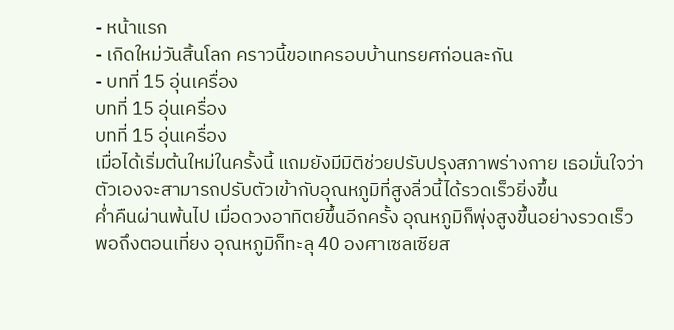- หน้าแรก
- เกิดใหม่วันสิ้นโลก คราวนี้ขอเทครอบบ้านทรยศก่อนละกัน
- บทที่ 15 อุ่นเครื่อง
บทที่ 15 อุ่นเครื่อง
บทที่ 15 อุ่นเครื่อง
เมื่อได้เริ่มต้นใหม่ในครั้งนี้ แถมยังมีมิติช่วยปรับปรุงสภาพร่างกาย เธอมั่นใจว่าตัวเองจะสามารถปรับตัวเข้ากับอุณหภูมิที่สูงลิ่วนี้ได้รวดเร็วยิ่งขึ้น
ค่ำคืนผ่านพ้นไป เมื่อดวงอาทิตย์ขึ้นอีกครั้ง อุณหภูมิก็พุ่งสูงขึ้นอย่างรวดเร็ว
พอถึงตอนเที่ยง อุณหภูมิก็ทะลุ 40 องศาเซลเซียส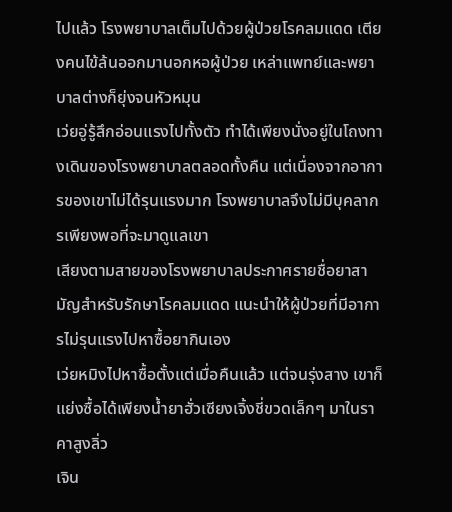ไปแล้ว โรงพยาบาลเต็มไปด้วยผู้ป่วยโรคลมแดด เตียงคนไข้ล้นออกมานอกหอผู้ป่วย เหล่าแพทย์และพยาบาลต่างก็ยุ่งจนหัวหมุน
เว่ยอู่รู้สึกอ่อนแรงไปทั้งตัว ทำได้เพียงนั่งอยู่ในโถงทางเดินของโรงพยาบาลตลอดทั้งคืน แต่เนื่องจากอาการของเขาไม่ได้รุนแรงมาก โรงพยาบาลจึงไม่มีบุคลากรเพียงพอที่จะมาดูแลเขา
เสียงตามสายของโรงพยาบาลประกาศรายชื่อยาสามัญสำหรับรักษาโรคลมแดด แนะนำให้ผู้ป่วยที่มีอาการไม่รุนแรงไปหาซื้อยากินเอง
เว่ยหมิงไปหาซื้อตั้งแต่เมื่อคืนแล้ว แต่จนรุ่งสาง เขาก็แย่งซื้อได้เพียงน้ำยาฮั่วเซียงเจิ้งชี่ขวดเล็กๆ มาในราคาสูงลิ่ว
เจิน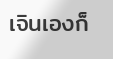เจินเองก็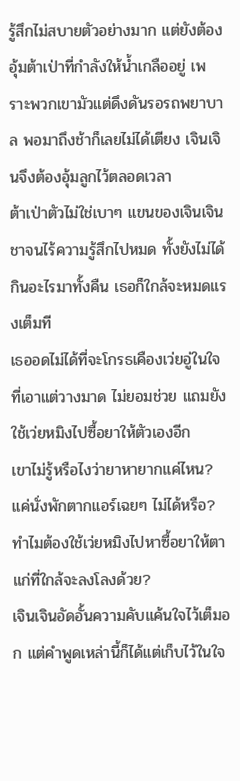รู้สึกไม่สบายตัวอย่างมาก แต่ยังต้องอุ้มต้าเป่าที่กำลังให้น้ำเกลืออยู่ เพราะพวกเขามัวแต่ดึงดันรอรถพยาบาล พอมาถึงช้าก็เลยไม่ได้เตียง เจินเจินจึงต้องอุ้มลูกไว้ตลอดเวลา
ต้าเป่าตัวไม่ใช่เบาๆ แขนของเจินเจินชาจนไร้ความรู้สึกไปหมด ทั้งยังไม่ได้กินอะไรมาทั้งคืน เธอก็ใกล้จะหมดแรงเต็มที
เธออดไม่ได้ที่จะโกรธเคืองเว่ยอู่ในใจ ที่เอาแต่วางมาด ไม่ยอมช่วย แถมยังใช้เว่ยหมิงไปซื้อยาให้ตัวเองอีก
เขาไม่รู้หรือไงว่ายาหายากแค่ไหน? แค่นั่งพักตากแอร์เฉยๆ ไม่ได้หรือ? ทำไมต้องใช้เว่ยหมิงไปหาซื้อยาให้ตาแก่ที่ใกล้จะลงโลงด้วย?
เจินเจินอัดอั้นความคับแค้นใจไว้เต็มอก แต่คำพูดเหล่านี้ก็ได้แต่เก็บไว้ในใจ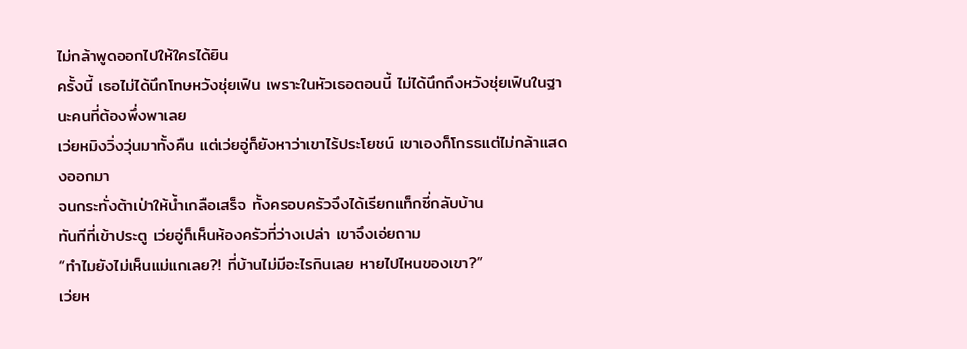ไม่กล้าพูดออกไปให้ใครได้ยิน
ครั้งนี้ เธอไม่ได้นึกโทษหวังชุ่ยเฟิน เพราะในหัวเธอตอนนี้ ไม่ได้นึกถึงหวังชุ่ยเฟินในฐานะคนที่ต้องพึ่งพาเลย
เว่ยหมิงวิ่งวุ่นมาทั้งคืน แต่เว่ยอู่ก็ยังหาว่าเขาไร้ประโยชน์ เขาเองก็โกรธแต่ไม่กล้าแสดงออกมา
จนกระทั่งต้าเป่าให้น้ำเกลือเสร็จ ทั้งครอบครัวจึงได้เรียกแท็กซี่กลับบ้าน
ทันทีที่เข้าประตู เว่ยอู่ก็เห็นห้องครัวที่ว่างเปล่า เขาจึงเอ่ยถาม
“ทำไมยังไม่เห็นแม่แกเลย?! ที่บ้านไม่มีอะไรกินเลย หายไปไหนของเขา?”
เว่ยห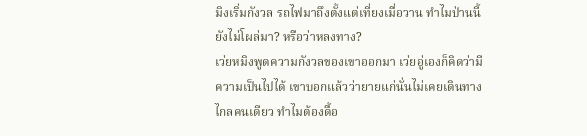มิงเริ่มกังวล รถไฟมาถึงตั้งแต่เที่ยงเมื่อวาน ทำไมป่านนี้ยังไม่โผล่มา? หรือว่าหลงทาง?
เว่ยหมิงพูดความกังวลของเขาออกมา เว่ยอู่เองก็คิดว่ามีความเป็นไปได้ เขาบอกแล้วว่ายายแก่นั่นไม่เคยเดินทางไกลคนเดียว ทำไมต้องดื้อ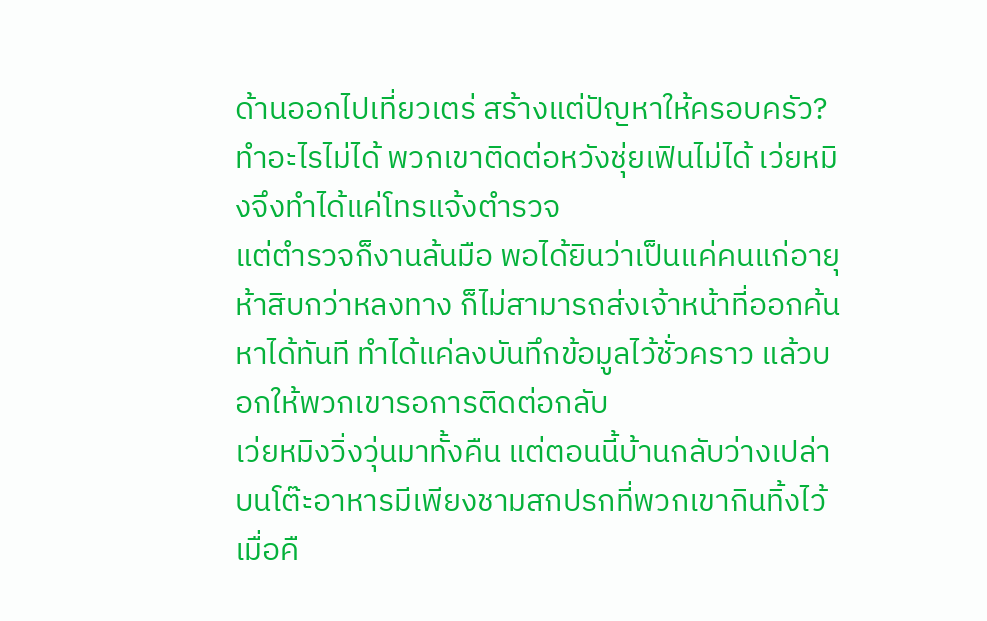ด้านออกไปเที่ยวเตร่ สร้างแต่ปัญหาให้ครอบครัว?
ทำอะไรไม่ได้ พวกเขาติดต่อหวังชุ่ยเฟินไม่ได้ เว่ยหมิงจึงทำได้แค่โทรแจ้งตำรวจ
แต่ตำรวจก็งานล้นมือ พอได้ยินว่าเป็นแค่คนแก่อายุห้าสิบกว่าหลงทาง ก็ไม่สามารถส่งเจ้าหน้าที่ออกค้นหาได้ทันที ทำได้แค่ลงบันทึกข้อมูลไว้ชั่วคราว แล้วบอกให้พวกเขารอการติดต่อกลับ
เว่ยหมิงวิ่งวุ่นมาทั้งคืน แต่ตอนนี้บ้านกลับว่างเปล่า บนโต๊ะอาหารมีเพียงชามสกปรกที่พวกเขากินทิ้งไว้เมื่อคื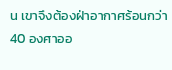น เขาจึงต้องฝ่าอากาศร้อนกว่า 40 องศาออ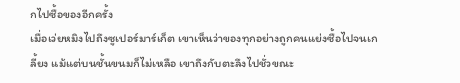กไปซื้อของอีกครั้ง
เมื่อเว่ยหมิงไปถึงซูเปอร์มาร์เก็ต เขาเห็นว่าของทุกอย่างถูกคนแย่งซื้อไปจนเกลี้ยง แม้แต่บนชั้นขนมก็ไม่เหลือ เขาถึงกับตะลึงไปชั่วขณะ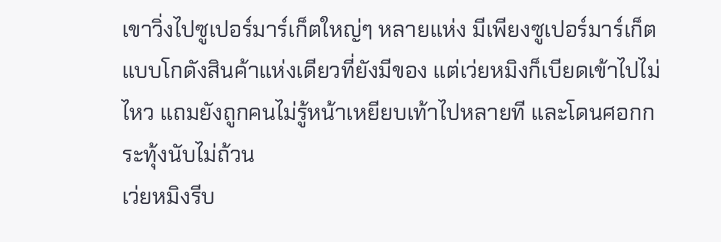เขาวิ่งไปซูเปอร์มาร์เก็ตใหญ่ๆ หลายแห่ง มีเพียงซูเปอร์มาร์เก็ตแบบโกดังสินค้าแห่งเดียวที่ยังมีของ แต่เว่ยหมิงก็เบียดเข้าไปไม่ไหว แถมยังถูกคนไม่รู้หน้าเหยียบเท้าไปหลายที และโดนศอกกระทุ้งนับไม่ถ้วน
เว่ยหมิงรีบ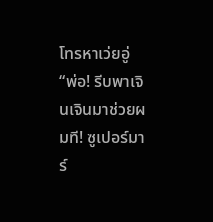โทรหาเว่ยอู่
“พ่อ! รีบพาเจินเจินมาช่วยผมที! ซูเปอร์มาร์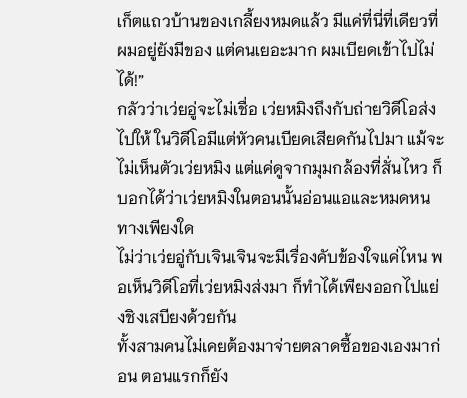เก็ตแถวบ้านของเกลี้ยงหมดแล้ว มีแค่ที่นี่ที่เดียวที่ผมอยู่ยังมีของ แต่คนเยอะมาก ผมเบียดเข้าไปไม่ได้!”
กลัวว่าเว่ยอู่จะไม่เชื่อ เว่ยหมิงถึงกับถ่ายวิดีโอส่งไปให้ ในวิดีโอมีแต่หัวคนเบียดเสียดกันไปมา แม้จะไม่เห็นตัวเว่ยหมิง แต่แค่ดูจากมุมกล้องที่สั่นไหว ก็บอกได้ว่าเว่ยหมิงในตอนนั้นอ่อนแอและหมดหนทางเพียงใด
ไม่ว่าเว่ยอู่กับเจินเจินจะมีเรื่องคับข้องใจแค่ไหน พอเห็นวิดีโอที่เว่ยหมิงส่งมา ก็ทำได้เพียงออกไปแย่งชิงเสบียงด้วยกัน
ทั้งสามคนไม่เคยต้องมาจ่ายตลาดซื้อของเองมาก่อน ตอนแรกก็ยัง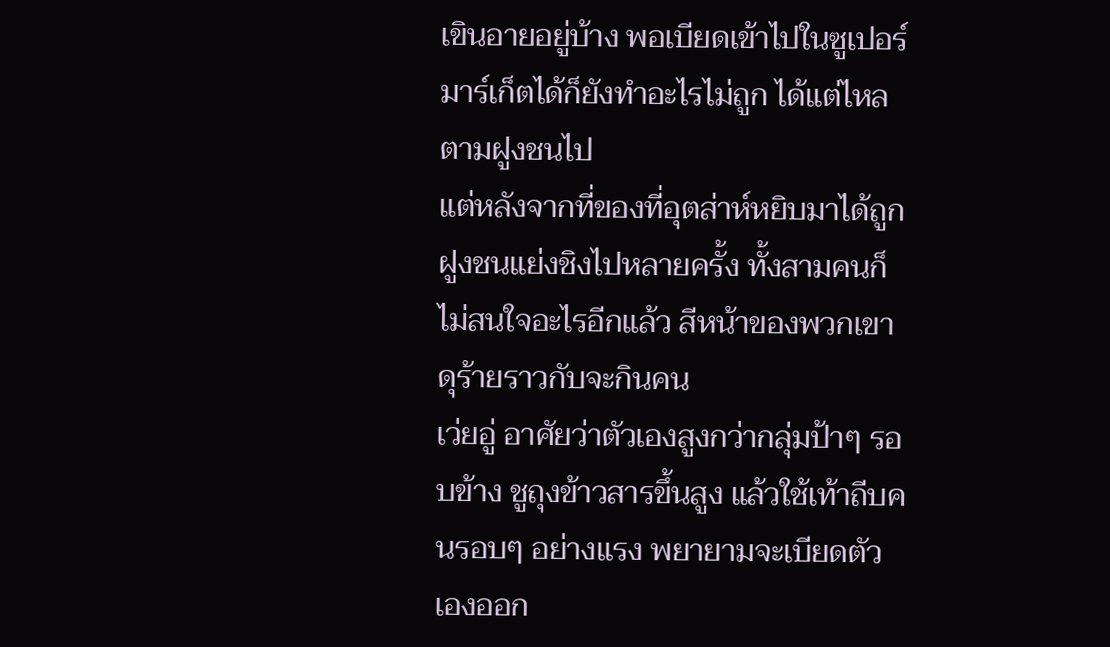เขินอายอยู่บ้าง พอเบียดเข้าไปในซูเปอร์มาร์เก็ตได้ก็ยังทำอะไรไม่ถูก ได้แต่ไหลตามฝูงชนไป
แต่หลังจากที่ของที่อุตส่าห์หยิบมาได้ถูกฝูงชนแย่งชิงไปหลายครั้ง ทั้งสามคนก็ไม่สนใจอะไรอีกแล้ว สีหน้าของพวกเขาดุร้ายราวกับจะกินคน
เว่ยอู่ อาศัยว่าตัวเองสูงกว่ากลุ่มป้าๆ รอบข้าง ชูถุงข้าวสารขึ้นสูง แล้วใช้เท้าถีบคนรอบๆ อย่างแรง พยายามจะเบียดตัวเองออก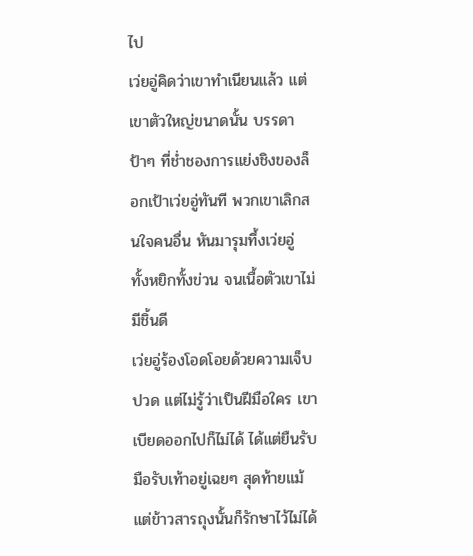ไป
เว่ยอู่คิดว่าเขาทำเนียนแล้ว แต่เขาตัวใหญ่ขนาดนั้น บรรดาป้าๆ ที่ช่ำชองการแย่งชิงของล็อกเป้าเว่ยอู่ทันที พวกเขาเลิกสนใจคนอื่น หันมารุมทึ้งเว่ยอู่ ทั้งหยิกทั้งข่วน จนเนื้อตัวเขาไม่มีชิ้นดี
เว่ยอู่ร้องโอดโอยด้วยความเจ็บปวด แต่ไม่รู้ว่าเป็นฝีมือใคร เขาเบียดออกไปก็ไม่ได้ ได้แต่ยืนรับมือรับเท้าอยู่เฉยๆ สุดท้ายแม้แต่ข้าวสารถุงนั้นก็รักษาไว้ไม่ได้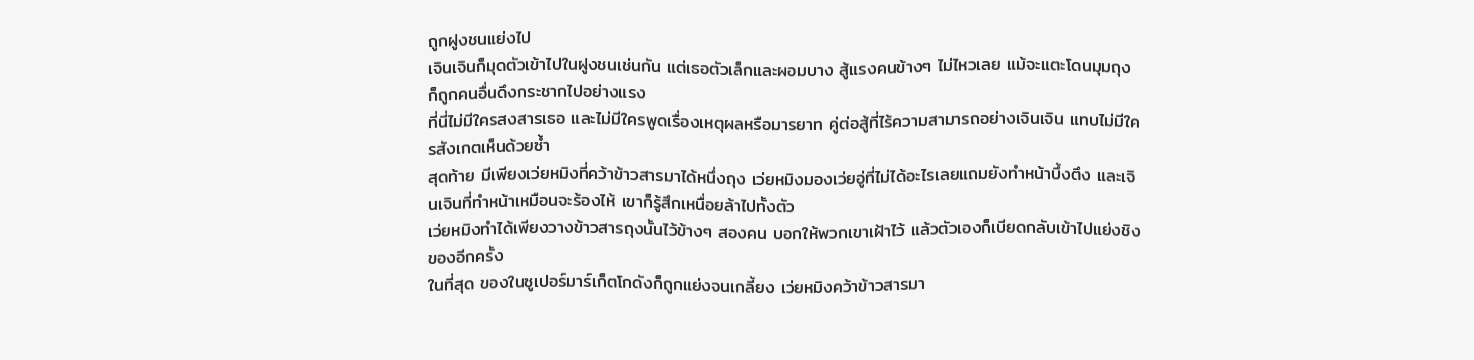ถูกฝูงชนแย่งไป
เจินเจินก็มุดตัวเข้าไปในฝูงชนเช่นกัน แต่เธอตัวเล็กและผอมบาง สู้แรงคนข้างๆ ไม่ไหวเลย แม้จะแตะโดนมุมถุง ก็ถูกคนอื่นดึงกระชากไปอย่างแรง
ที่นี่ไม่มีใครสงสารเธอ และไม่มีใครพูดเรื่องเหตุผลหรือมารยาท คู่ต่อสู้ที่ไร้ความสามารถอย่างเจินเจิน แทบไม่มีใครสังเกตเห็นด้วยซ้ำ
สุดท้าย มีเพียงเว่ยหมิงที่คว้าข้าวสารมาได้หนึ่งถุง เว่ยหมิงมองเว่ยอู่ที่ไม่ได้อะไรเลยแถมยังทำหน้าบึ้งตึง และเจินเจินที่ทำหน้าเหมือนจะร้องไห้ เขาก็รู้สึกเหนื่อยล้าไปทั้งตัว
เว่ยหมิงทำได้เพียงวางข้าวสารถุงนั้นไว้ข้างๆ สองคน บอกให้พวกเขาเฝ้าไว้ แล้วตัวเองก็เบียดกลับเข้าไปแย่งชิงของอีกครั้ง
ในที่สุด ของในซูเปอร์มาร์เก็ตโกดังก็ถูกแย่งจนเกลี้ยง เว่ยหมิงคว้าข้าวสารมา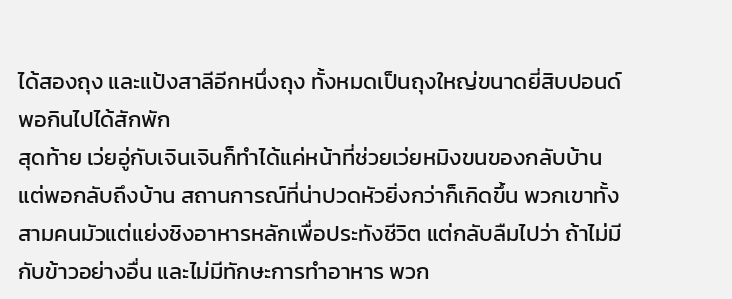ได้สองถุง และแป้งสาลีอีกหนึ่งถุง ทั้งหมดเป็นถุงใหญ่ขนาดยี่สิบปอนด์ พอกินไปได้สักพัก
สุดท้าย เว่ยอู่กับเจินเจินก็ทำได้แค่หน้าที่ช่วยเว่ยหมิงขนของกลับบ้าน
แต่พอกลับถึงบ้าน สถานการณ์ที่น่าปวดหัวยิ่งกว่าก็เกิดขึ้น พวกเขาทั้งสามคนมัวแต่แย่งชิงอาหารหลักเพื่อประทังชีวิต แต่กลับลืมไปว่า ถ้าไม่มีกับข้าวอย่างอื่น และไม่มีทักษะการทำอาหาร พวก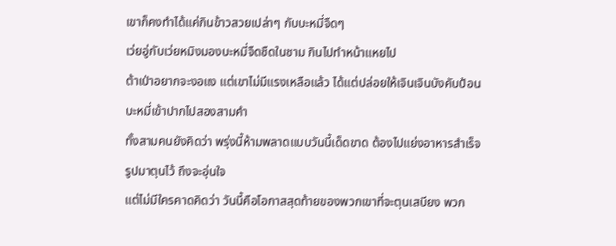เขาก็คงทำได้แค่กินข้าวสวยเปล่าๆ กับบะหมี่จืดๆ
เว่ยอู่กับเว่ยหมิงมองบะหมี่จืดชืดในชาม กินไปทำหน้าแหยไป
ต้าเป่าอยากจะงอแง แต่เขาไม่มีแรงเหลือแล้ว ได้แต่ปล่อยให้เจินเจินบังคับป้อนบะหมี่เข้าปากไปสองสามคำ
ทั้งสามคนยังคิดว่า พรุ่งนี้ห้ามพลาดแบบวันนี้เด็ดขาด ต้องไปแย่งอาหารสำเร็จรูปมาตุนไว้ ถึงจะอุ่นใจ
แต่ไม่มีใครคาดคิดว่า วันนี้คือโอกาสสุดท้ายของพวกเขาที่จะตุนเสบียง พวก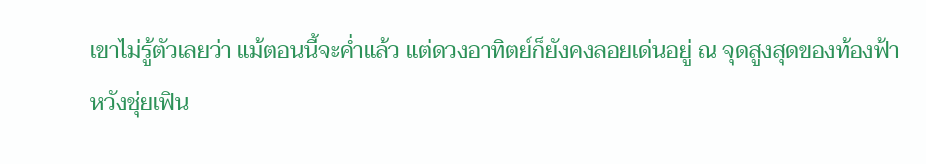เขาไม่รู้ตัวเลยว่า แม้ตอนนี้จะค่ำแล้ว แต่ดวงอาทิตย์ก็ยังคงลอยเด่นอยู่ ณ จุดสูงสุดของท้องฟ้า
หวังชุ่ยเฟิน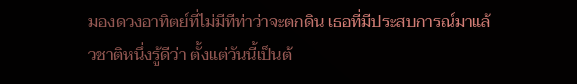มองดวงอาทิตย์ที่ไม่มีทีท่าว่าจะตกดิน เธอที่มีประสบการณ์มาแล้วชาติหนึ่งรู้ดีว่า ตั้งแต่วันนี้เป็นต้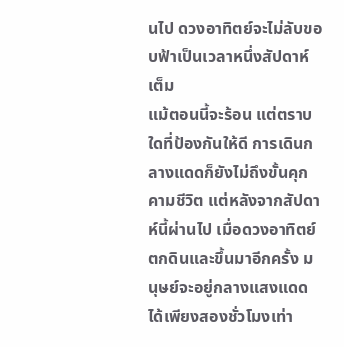นไป ดวงอาทิตย์จะไม่ลับขอบฟ้าเป็นเวลาหนึ่งสัปดาห์เต็ม
แม้ตอนนี้จะร้อน แต่ตราบใดที่ป้องกันให้ดี การเดินกลางแดดก็ยังไม่ถึงขั้นคุกคามชีวิต แต่หลังจากสัปดาห์นี้ผ่านไป เมื่อดวงอาทิตย์ตกดินและขึ้นมาอีกครั้ง มนุษย์จะอยู่กลางแสงแดดได้เพียงสองชั่วโมงเท่า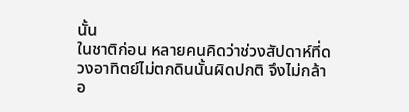นั้น
ในชาติก่อน หลายคนคิดว่าช่วงสัปดาห์ที่ดวงอาทิตย์ไม่ตกดินนั้นผิดปกติ จึงไม่กล้าอ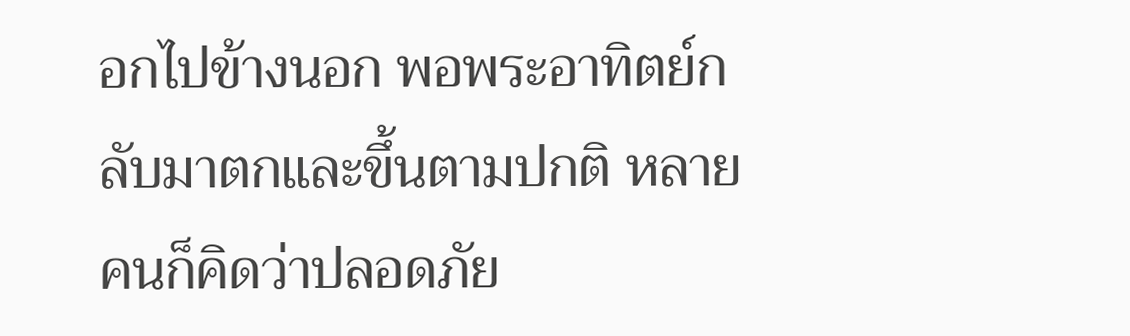อกไปข้างนอก พอพระอาทิตย์กลับมาตกและขึ้นตามปกติ หลายคนก็คิดว่าปลอดภัย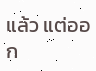แล้ว แต่ออก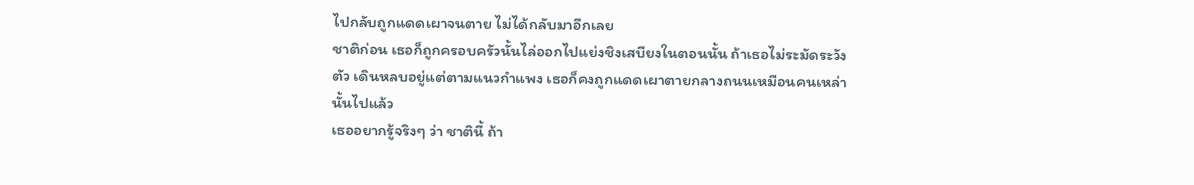ไปกลับถูกแดดเผาจนตาย ไม่ได้กลับมาอีกเลย
ชาติก่อน เธอก็ถูกครอบครัวนั้นไล่ออกไปแย่งชิงเสบียงในตอนนั้น ถ้าเธอไม่ระมัดระวังตัว เดินหลบอยู่แต่ตามแนวกำแพง เธอก็คงถูกแดดเผาตายกลางถนนเหมือนคนเหล่านั้นไปแล้ว
เธออยากรู้จริงๆ ว่า ชาตินี้ ถ้า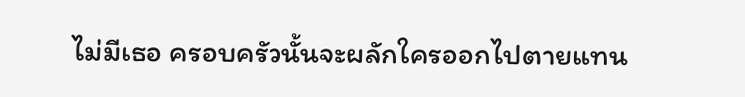ไม่มีเธอ ครอบครัวนั้นจะผลักใครออกไปตายแทน